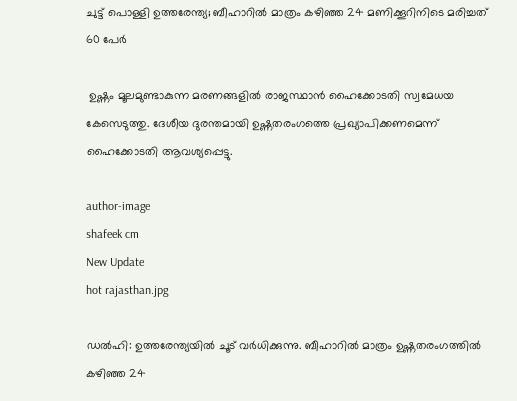ചുട്ട് പൊള്ളി ഉത്തരേന്ത്യ; ബീഹാറില്‍ മാത്രം കഴിഞ്ഞ 24 മണിക്കൂറിനിടെ മരിച്ചത് 60 പേര്‍

 ഉഷ്ണം മൂലമുണ്ടാകുന്ന മരണങ്ങളില്‍ രാജസ്ഥാന്‍ ഹൈക്കോടതി സ്വമേധയ കേസെടുത്തു. ദേശീയ ദുരന്തമായി ഉഷ്ണതരംഗത്തെ പ്രഖ്യാപിക്കണമെന്ന് ഹൈക്കോടതി ആവശ്യപ്പെട്ടു.

author-image
shafeek cm
New Update
hot rajasthan.jpg

ഡല്‍ഹി: ഉത്തരേന്ത്യയില്‍ ചൂട് വര്‍ധിക്കുന്നു. ബീഹാറില്‍ മാത്രം ഉഷ്ണതരംഗത്തില്‍ കഴിഞ്ഞ 24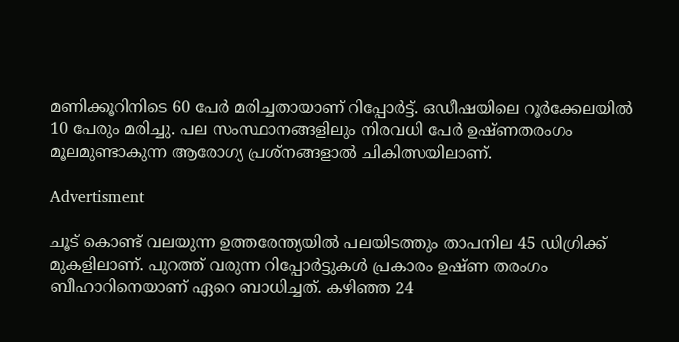മണിക്കൂറിനിടെ 60 പേര്‍ മരിച്ചതായാണ് റിപ്പോര്‍ട്ട്. ഒഡീഷയിലെ റൂര്‍ക്കേലയില്‍ 10 പേരും മരിച്ചു. പല സംസ്ഥാനങ്ങളിലും നിരവധി പേര്‍ ഉഷ്ണതരംഗം മൂലമുണ്ടാകുന്ന ആരോഗ്യ പ്രശ്‌നങ്ങളാല്‍ ചികിത്സയിലാണ്.

Advertisment

ചൂട് കൊണ്ട് വലയുന്ന ഉത്തരേന്ത്യയില്‍ പലയിടത്തും താപനില 45 ഡിഗ്രിക്ക് മുകളിലാണ്. പുറത്ത് വരുന്ന റിപ്പോര്‍ട്ടുകള്‍ പ്രകാരം ഉഷ്ണ തരംഗം ബീഹാറിനെയാണ് ഏറെ ബാധിച്ചത്. കഴിഞ്ഞ 24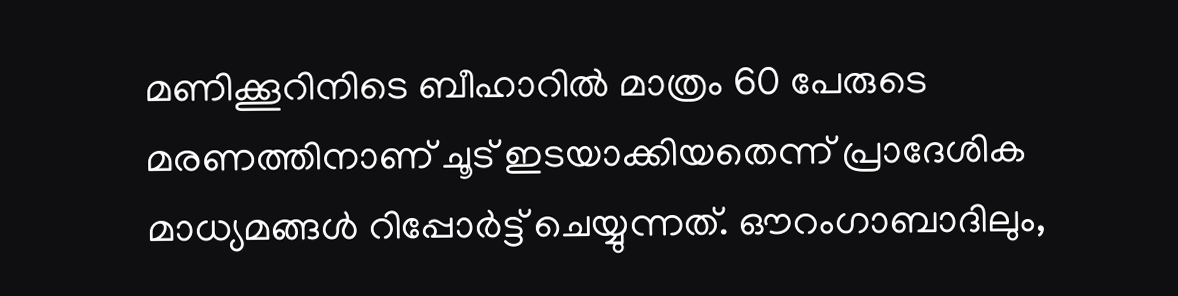മണിക്കൂറിനിടെ ബീഹാറില്‍ മാത്രം 60 പേരുടെ മരണത്തിനാണ് ചൂട് ഇടയാക്കിയതെന്ന് പ്രാദേശിക മാധ്യമങ്ങള്‍ റിപ്പോര്‍ട്ട് ചെയ്യുന്നത്. ഔറംഗാബാദിലും,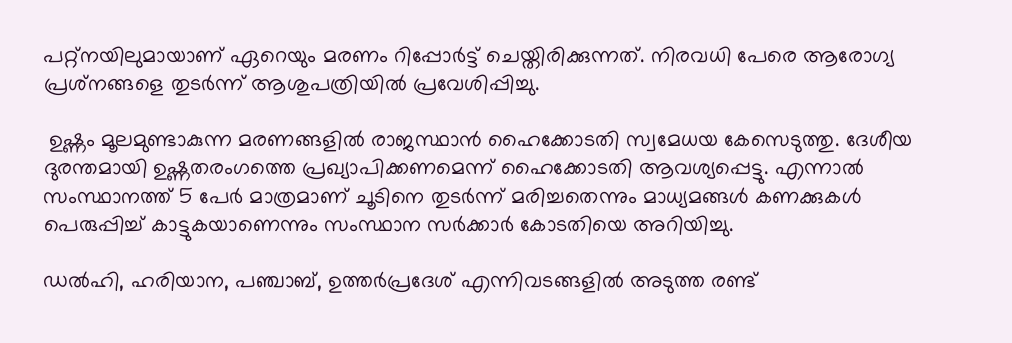പറ്റ്‌നയിലുമായാണ് ഏറെയും മരണം റിപ്പോര്‍ട്ട് ചെയ്തിരിക്കുന്നത്. നിരവധി പേരെ ആരോഗ്യ പ്രശ്‌നങ്ങളെ തുടര്‍ന്ന് ആശുപത്രിയില്‍ പ്രവേശിപ്പിച്ചു.

 ഉഷ്ണം മൂലമുണ്ടാകുന്ന മരണങ്ങളില്‍ രാജസ്ഥാന്‍ ഹൈക്കോടതി സ്വമേധയ കേസെടുത്തു. ദേശീയ ദുരന്തമായി ഉഷ്ണതരംഗത്തെ പ്രഖ്യാപിക്കണമെന്ന് ഹൈക്കോടതി ആവശ്യപ്പെട്ടു. എന്നാല്‍ സംസ്ഥാനത്ത് 5 പേര്‍ മാത്രമാണ് ചൂടിനെ തുടര്‍ന്ന് മരിച്ചതെന്നും മാധ്യമങ്ങള്‍ കണക്കുകള്‍ പെരുപ്പിച്ച് കാട്ടുകയാണെന്നും സംസ്ഥാന സര്‍ക്കാര്‍ കോടതിയെ അറിയിച്ചു.

ഡല്‍ഹി, ഹരിയാന, പഞ്ചാബ്, ഉത്തര്‍പ്രദേശ് എന്നിവടങ്ങളില്‍ അടുത്ത രണ്ട്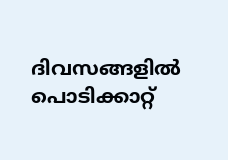ദിവസങ്ങളില്‍ പൊടിക്കാറ്റ്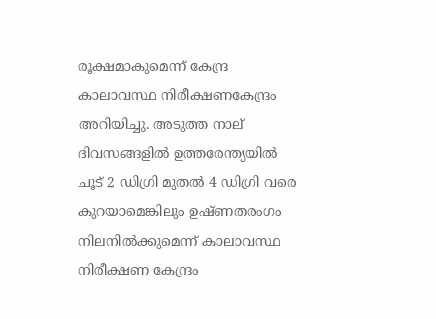രൂക്ഷമാകുമെന്ന് കേന്ദ്ര കാലാവസ്ഥ നിരീക്ഷണകേന്ദ്രം അറിയിച്ചു. അടുത്ത നാല് ദിവസങ്ങളില്‍ ഉത്തരേന്ത്യയില്‍ ചൂട് 2 ഡിഗ്രി മുതല്‍ 4 ഡിഗ്രി വരെ കുറയാമെങ്കിലും ഉഷ്ണതരംഗം നിലനില്‍ക്കുമെന്ന് കാലാവസ്ഥ നിരീക്ഷണ കേന്ദ്രം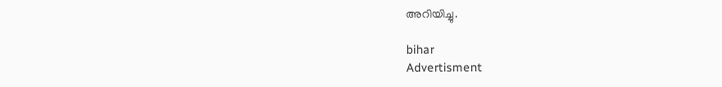അറിയിച്ചു.

bihar
Advertisment